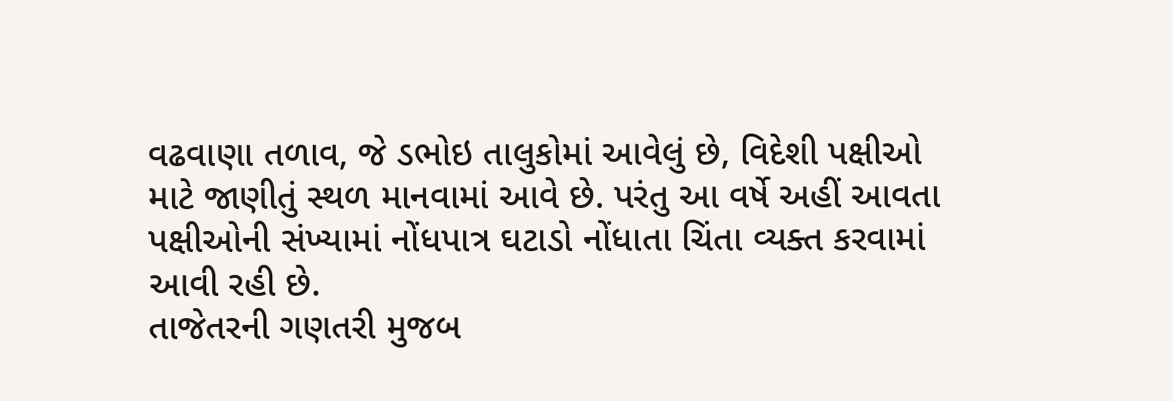વઢવાણા તળાવ, જે ડભોઇ તાલુકોમાં આવેલું છે, વિદેશી પક્ષીઓ માટે જાણીતું સ્થળ માનવામાં આવે છે. પરંતુ આ વર્ષે અહીં આવતા પક્ષીઓની સંખ્યામાં નોંધપાત્ર ઘટાડો નોંધાતા ચિંતા વ્યક્ત કરવામાં આવી રહી છે.
તાજેતરની ગણતરી મુજબ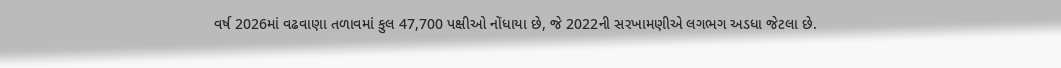વર્ષ 2026માં વઢવાણા તળાવમાં કુલ 47,700 પક્ષીઓ નોંધાયા છે, જે 2022ની સરખામણીએ લગભગ અડધા જેટલા છે.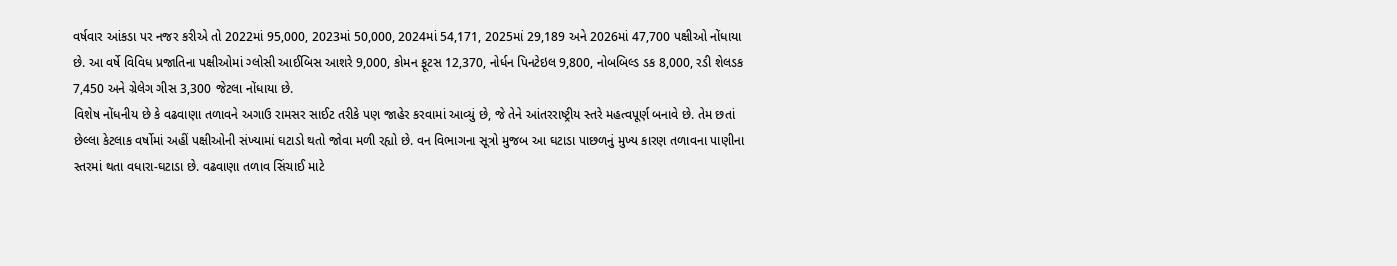વર્ષવાર આંકડા પર નજર કરીએ તો 2022માં 95,000, 2023માં 50,000, 2024માં 54,171, 2025માં 29,189 અને 2026માં 47,700 પક્ષીઓ નોંધાયા છે. આ વર્ષે વિવિધ પ્રજાતિના પક્ષીઓમાં ગ્લોસી આઈબિસ આશરે 9,000, કોમન ફૂટસ 12,370, નોર્ધન પિનટેઇલ 9,800, નોબબિલ્ડ ડક 8,000, રડી શેલડક 7,450 અને ગ્રેલેગ ગીસ 3,300 જેટલા નોંધાયા છે.
વિશેષ નોંધનીય છે કે વઢવાણા તળાવને અગાઉ રામસર સાઈટ તરીકે પણ જાહેર કરવામાં આવ્યું છે, જે તેને આંતરરાષ્ટ્રીય સ્તરે મહત્વપૂર્ણ બનાવે છે. તેમ છતાં છેલ્લા કેટલાક વર્ષોમાં અહીં પક્ષીઓની સંખ્યામાં ઘટાડો થતો જોવા મળી રહ્યો છે. વન વિભાગના સૂત્રો મુજબ આ ઘટાડા પાછળનું મુખ્ય કારણ તળાવના પાણીના સ્તરમાં થતા વધારા-ઘટાડા છે. વઢવાણા તળાવ સિંચાઈ માટે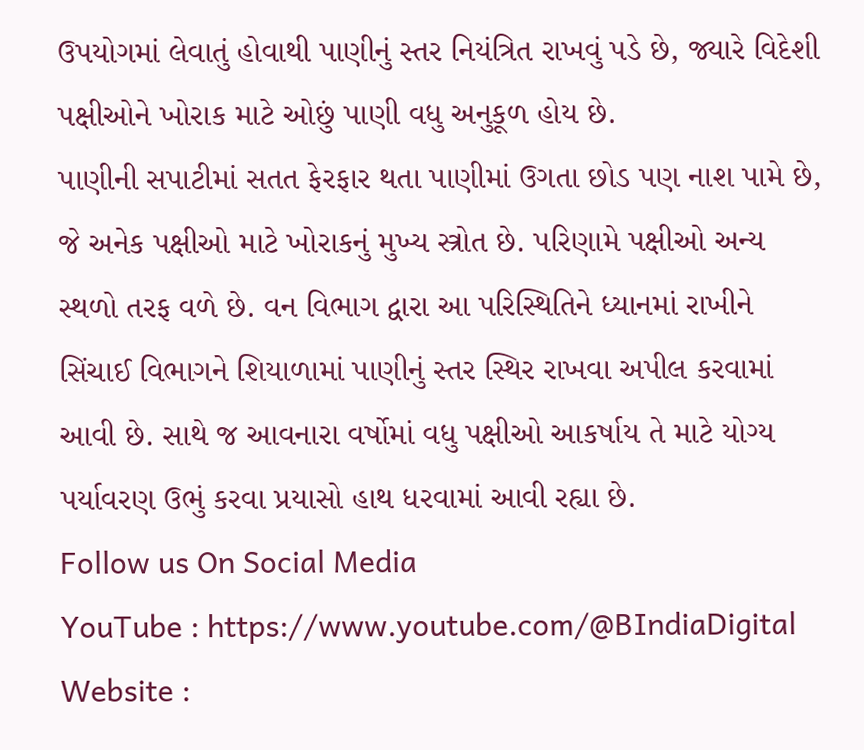ઉપયોગમાં લેવાતું હોવાથી પાણીનું સ્તર નિયંત્રિત રાખવું પડે છે, જ્યારે વિદેશી પક્ષીઓને ખોરાક માટે ઓછું પાણી વધુ અનુકૂળ હોય છે.
પાણીની સપાટીમાં સતત ફેરફાર થતા પાણીમાં ઉગતા છોડ પણ નાશ પામે છે, જે અનેક પક્ષીઓ માટે ખોરાકનું મુખ્ય સ્ત્રોત છે. પરિણામે પક્ષીઓ અન્ય સ્થળો તરફ વળે છે. વન વિભાગ દ્વારા આ પરિસ્થિતિને ધ્યાનમાં રાખીને સિંચાઈ વિભાગને શિયાળામાં પાણીનું સ્તર સ્થિર રાખવા અપીલ કરવામાં આવી છે. સાથે જ આવનારા વર્ષોમાં વધુ પક્ષીઓ આકર્ષાય તે માટે યોગ્ય પર્યાવરણ ઉભું કરવા પ્રયાસો હાથ ધરવામાં આવી રહ્યા છે.
Follow us On Social Media
YouTube : https://www.youtube.com/@BIndiaDigital
Website :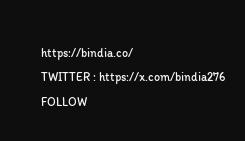https://bindia.co/
TWITTER : https://x.com/bindia276
FOLLOW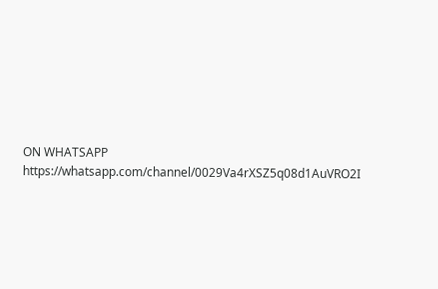ON WHATSAPP https://whatsapp.com/channel/0029Va4rXSZ5q08d1AuVRO2I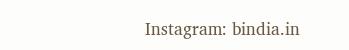Instagram: bindia.in